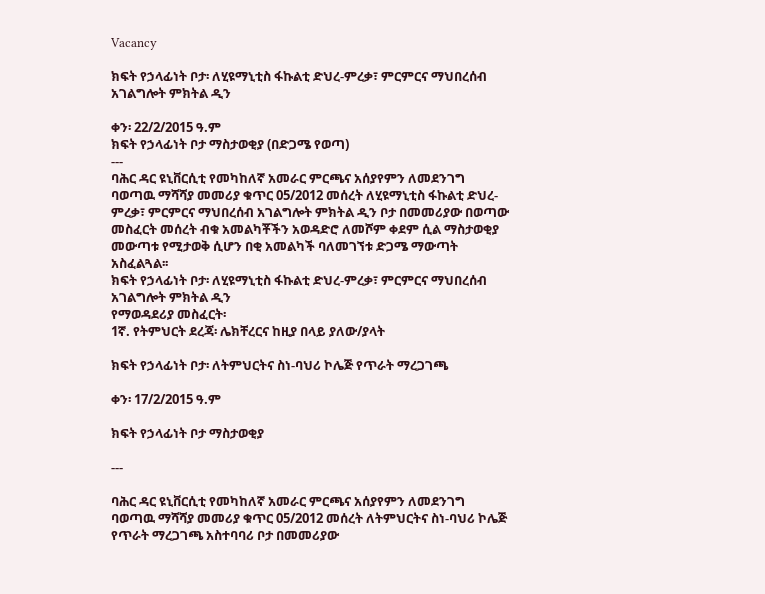Vacancy

ክፍት የኃላፊነት ቦታ፡ ለሂዩማኒቲስ ፋኩልቲ ድህረ-ምረቃ፣ ምርምርና ማህበረሰብ አገልግሎት ምክትል ዲን

ቀን፡ 22/2/2015 ዓ.ም
ክፍት የኃላፊነት ቦታ ማስታወቂያ (በድጋሜ የወጣ)
---
ባሕር ዳር ዩኒቨርሲቲ የመካከለኛ አመራር ምርጫና አሰያየምን ለመደንገግ ባወጣዉ ማሻሻያ መመሪያ ቁጥር 05/2012 መሰረት ለሂዩማኒቲስ ፋኩልቲ ድህረ-ምረቃ፣ ምርምርና ማህበረሰብ አገልግሎት ምክትል ዲን ቦታ በመመሪያው በወጣው መስፈርት መሰረት ብቁ አመልካቾችን አወዳድሮ ለመሾም ቀደም ሲል ማስታወቂያ መውጣቱ የሚታወቅ ሲሆን በቂ አመልካች ባለመገኘቱ ድጋሜ ማውጣት አስፈልጓል፡፡
ክፍት የኃላፊነት ቦታ፡ ለሂዩማኒቲስ ፋኩልቲ ድህረ-ምረቃ፣ ምርምርና ማህበረሰብ አገልግሎት ምክትል ዲን
የማወዳደሪያ መስፈርት፡
1ኛ. የትምህርት ደረጃ፡ ሌክቸረርና ከዚያ በላይ ያለው/ያላት

ክፍት የኃላፊነት ቦታ፡ ለትምህርትና ስነ-ባህሪ ኮሌጅ የጥራት ማረጋገጫ

ቀን፡ 17/2/2015 ዓ.ም

ክፍት የኃላፊነት ቦታ ማስታወቂያ

---

ባሕር ዳር ዩኒቨርሲቲ የመካከለኛ አመራር ምርጫና አሰያየምን ለመደንገግ ባወጣዉ ማሻሻያ መመሪያ ቁጥር 05/2012 መሰረት ለትምህርትና ስነ-ባህሪ ኮሌጅ የጥራት ማረጋገጫ አስተባባሪ ቦታ በመመሪያው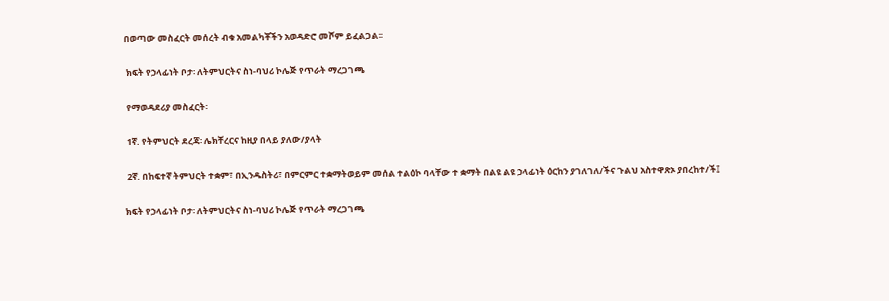በወጣው መስፈርት መሰረት ብቁ አመልካቾችን አወዳድሮ መሾም ይፈልጋል፡፡

 ክፍት የኃላፊነት ቦታ፡ ለትምህርትና ስነ-ባህሪ ኮሌጅ የጥራት ማረጋገጫ

 የማወዳደሪያ መስፈርት፡

 1ኛ. የትምህርት ደረጃ፡ ሌክቸረርና ከዚያ በላይ ያለው/ያላት

 2ኛ. በከፍተኛ ትምህርት ተቋም፣ በኢንዱስትሪ፣ በምርምር ተቋማትወይም መሰል ተልዕኮ ባላቸው ተ ቋማት በልዩ ልዩ ኃላፊነት ዕርከን ያገለገለ/ችና ጉልህ አስተዋጽኦ ያበረከተ/ች፤

ክፍት የኃላፊነት ቦታ፡ ለትምህርትና ስነ-ባህሪ ኮሌጅ የጥራት ማረጋገጫ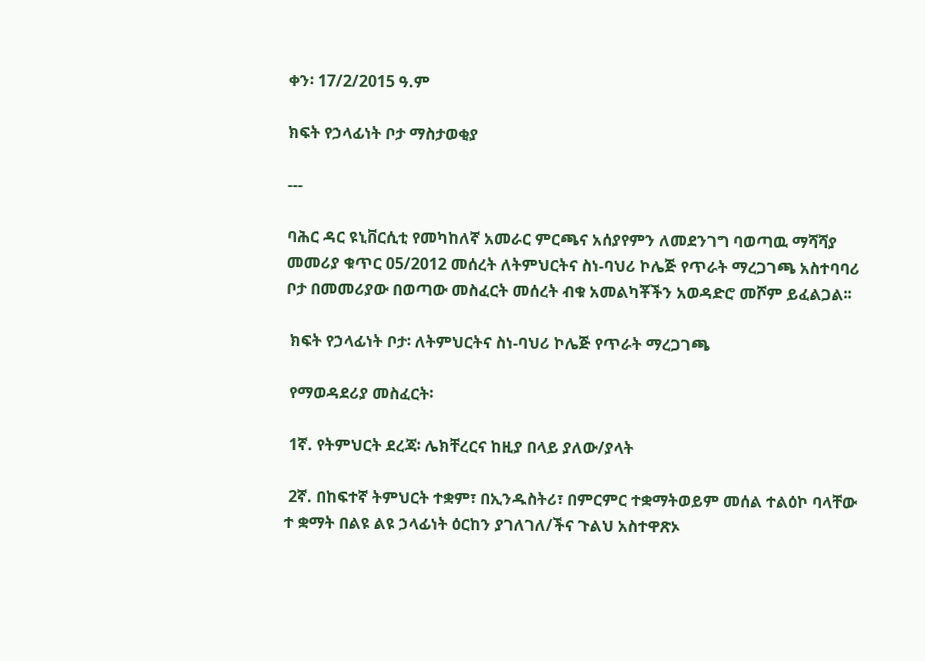ቀን፡ 17/2/2015 ዓ.ም

ክፍት የኃላፊነት ቦታ ማስታወቂያ

---

ባሕር ዳር ዩኒቨርሲቲ የመካከለኛ አመራር ምርጫና አሰያየምን ለመደንገግ ባወጣዉ ማሻሻያ መመሪያ ቁጥር 05/2012 መሰረት ለትምህርትና ስነ-ባህሪ ኮሌጅ የጥራት ማረጋገጫ አስተባባሪ ቦታ በመመሪያው በወጣው መስፈርት መሰረት ብቁ አመልካቾችን አወዳድሮ መሾም ይፈልጋል፡፡

 ክፍት የኃላፊነት ቦታ፡ ለትምህርትና ስነ-ባህሪ ኮሌጅ የጥራት ማረጋገጫ

 የማወዳደሪያ መስፈርት፡

 1ኛ. የትምህርት ደረጃ፡ ሌክቸረርና ከዚያ በላይ ያለው/ያላት

 2ኛ. በከፍተኛ ትምህርት ተቋም፣ በኢንዱስትሪ፣ በምርምር ተቋማትወይም መሰል ተልዕኮ ባላቸው ተ ቋማት በልዩ ልዩ ኃላፊነት ዕርከን ያገለገለ/ችና ጉልህ አስተዋጽኦ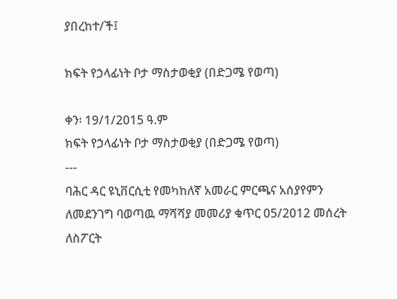ያበረከተ/ች፤

ክፍት የኃላፊነት ቦታ ማስታወቂያ (በድጋሜ የወጣ)

ቀን፡ 19/1/2015 ዓ.ም
ክፍት የኃላፊነት ቦታ ማስታወቂያ (በድጋሜ የወጣ)
---
ባሕር ዳር ዩኒቨርሲቲ የመካከለኛ አመራር ምርጫና አሰያየምን ለመደንገግ ባወጣዉ ማሻሻያ መመሪያ ቁጥር 05/2012 መሰረት ለስፖርት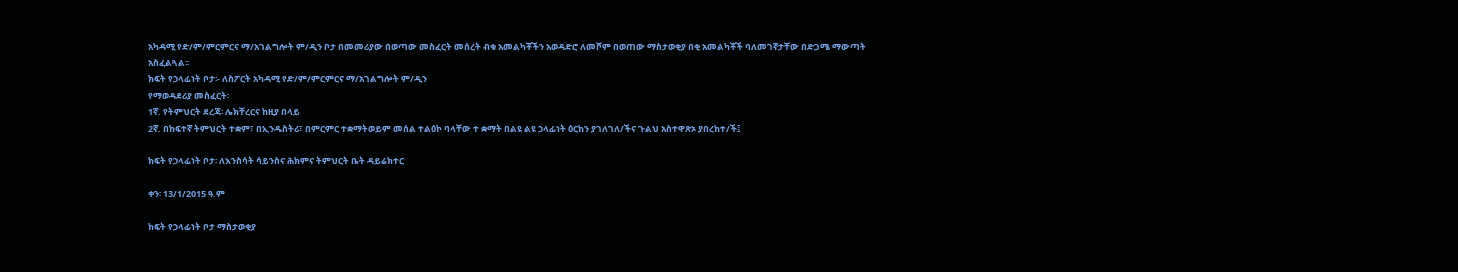አካዳሚ የድ/ም/ምርምርና ማ/አገልግሎት ም/ዲን ቦታ በመመሪያው በወጣው መስፈርት መሰረት ብቁ አመልካቾችን አወዳድሮ ለመሾም በወጠው ማስታወቂያ በቂ አመልካቾች ባለመገኛታቸው በድጋሜ ማውጣት አስፈልጓል፡፡
ክፍት የኃላፊነት ቦታ፡- ለስፖርት አካዳሚ የድ/ም/ምርምርና ማ/አገልግሎት ም/ዲን
የማወዳደሪያ መስፈርት፡
1ኛ. የትምህርት ደረጃ፡ ሌክቸረርና ከዚያ በላይ
2ኛ. በከፍተኛ ትምህርት ተቋም፣ በኢንዱስትሪ፣ በምርምር ተቋማትወይም መሰል ተልዕኮ ባላቸው ተ ቋማት በልዩ ልዩ ኃላፊነት ዕርከን ያገለገለ/ችና ጉልህ አስተዋጽኦ ያበረከተ/ች፤

ክፍት የኃላፊነት ቦታ፡ ለእንስሳት ሳይንስና ሕክምና ትምህርት ቤት ዳይሬክተር

ቀን፡ 13/1/2015 ዓ.ም

ክፍት የኃላፊነት ቦታ ማስታወቂያ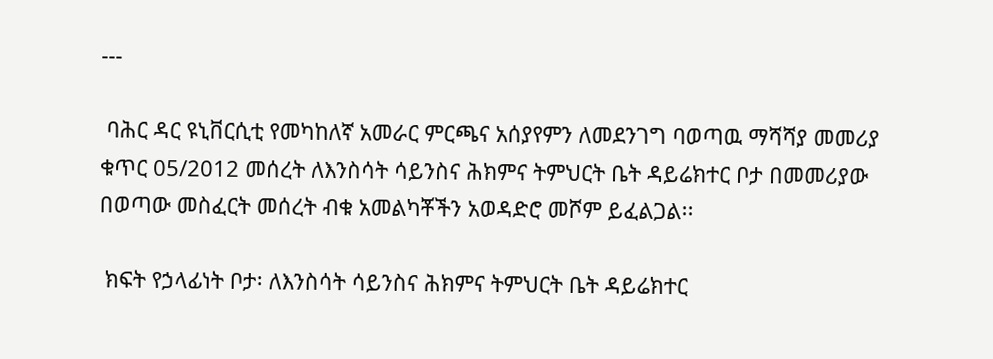---

 ባሕር ዳር ዩኒቨርሲቲ የመካከለኛ አመራር ምርጫና አሰያየምን ለመደንገግ ባወጣዉ ማሻሻያ መመሪያ ቁጥር 05/2012 መሰረት ለእንስሳት ሳይንስና ሕክምና ትምህርት ቤት ዳይሬክተር ቦታ በመመሪያው በወጣው መስፈርት መሰረት ብቁ አመልካቾችን አወዳድሮ መሾም ይፈልጋል፡፡

 ክፍት የኃላፊነት ቦታ፡ ለእንስሳት ሳይንስና ሕክምና ትምህርት ቤት ዳይሬክተር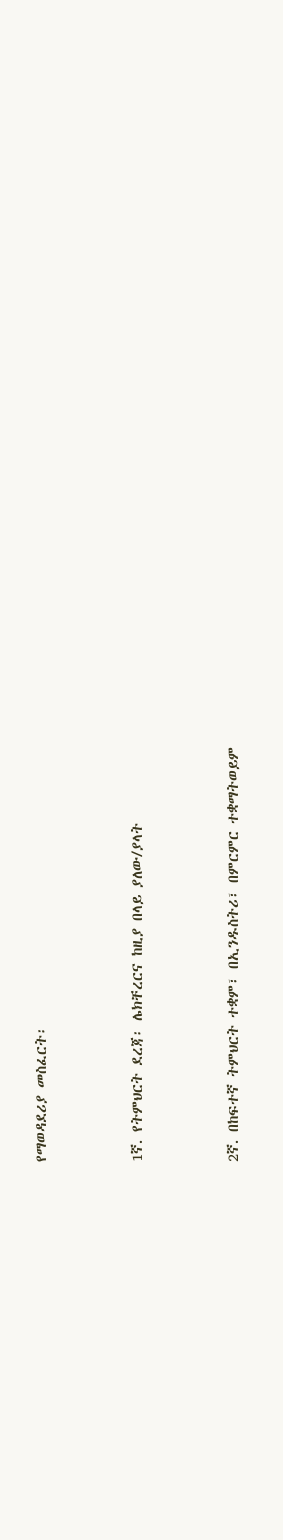የማወዳደሪያ መስፈርት፡



1ኛ. የትምህርት ደረጃ፡ ሌክቸረርና ከዚያ በላይ ያለው/ያላት



2ኛ. በከፍተኛ ትምህርት ተቋም፣ በኢንዱስትሪ፣ በምርምር ተቋማትወይም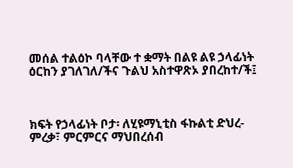መሰል ተልዕኮ ባላቸው ተ ቋማት በልዩ ልዩ ኃላፊነት ዕርከን ያገለገለ/ችና ጉልህ አስተዋጽኦ ያበረከተ/ች፤



ክፍት የኃላፊነት ቦታ፡ ለሂዩማኒቲስ ፋኩልቲ ድህረ-ምረቃ፣ ምርምርና ማህበረሰብ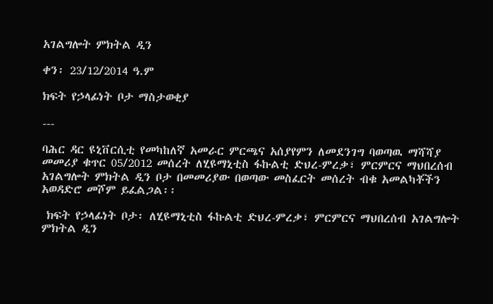አገልግሎት ምክትል ዲን

ቀን፡ 23/12/2014 ዓ.ም

ክፍት የኃላፊነት ቦታ ማስታወቂያ

---

ባሕር ዳር ዩኒቨርሲቲ የመካከለኛ አመራር ምርጫና አሰያየምን ለመደንገግ ባወጣዉ ማሻሻያ መመሪያ ቁጥር 05/2012 መሰረት ለሂዩማኒቲስ ፋኩልቲ ድህረ-ምረቃ፣ ምርምርና ማህበረሰብ አገልግሎት ምክትል ዲን ቦታ በመመሪያው በወጣው መስፈርት መሰረት ብቁ አመልካቾችን አወዳድሮ መሾም ይፈልጋል፡፡

 ክፍት የኃላፊነት ቦታ፡ ለሂዩማኒቲስ ፋኩልቲ ድህረ-ምረቃ፣ ምርምርና ማህበረሰብ አገልግሎት ምክትል ዲን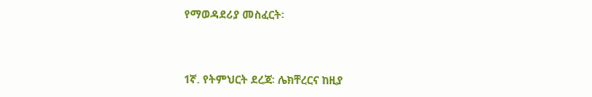የማወዳደሪያ መስፈርት፡



1ኛ. የትምህርት ደረጃ፡ ሌክቸረርና ከዚያ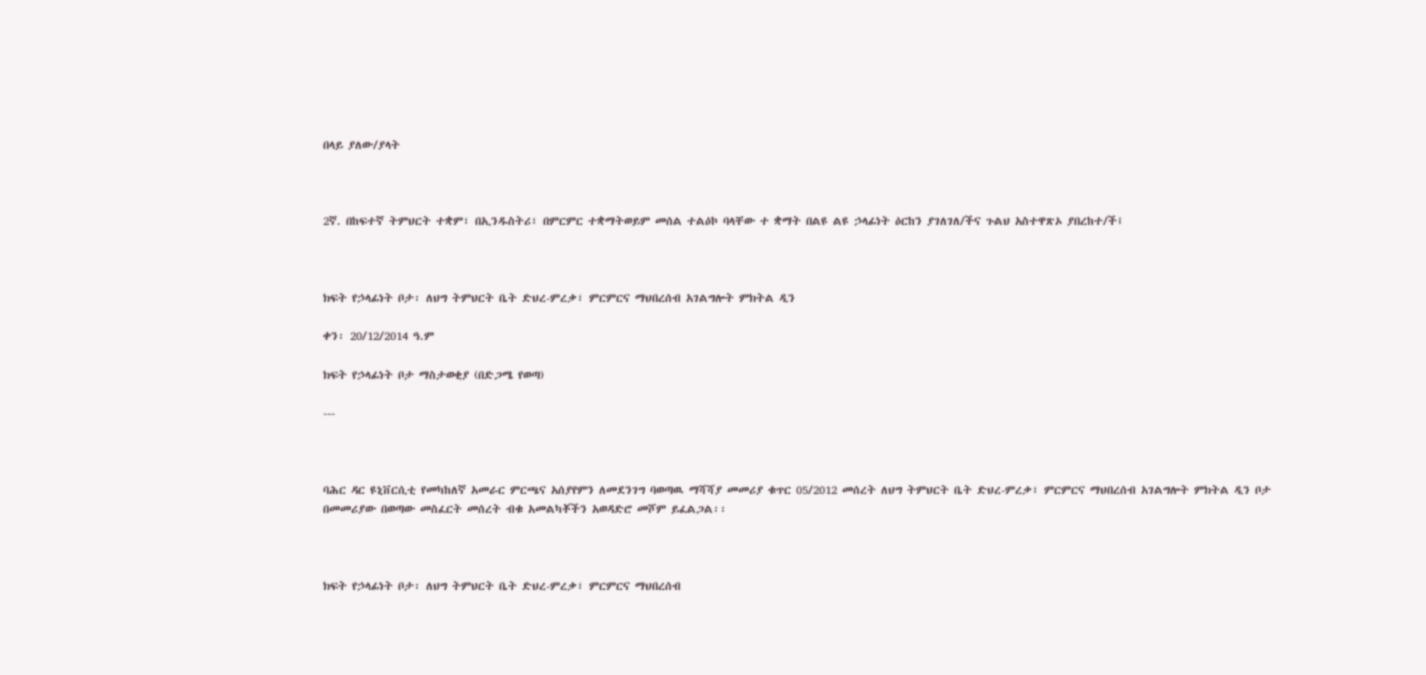በላይ ያለው/ያላት



2ኛ. በከፍተኛ ትምህርት ተቋም፣ በኢንዱስትሪ፣ በምርምር ተቋማትወይም መሰል ተልዕኮ ባላቸው ተ ቋማት በልዩ ልዩ ኃላፊነት ዕርከን ያገለገለ/ችና ጉልህ አስተዋጽኦ ያበረከተ/ች፤



ክፍት የኃላፊነት ቦታ፡ ለህግ ትምህርት ቤት ድህረ-ምረቃ፣ ምርምርና ማህበረሰብ አገልግሎት ምክትል ዲን

ቀን፡ 20/12/2014 ዓ.ም

ክፍት የኃላፊነት ቦታ ማስታወቂያ (በድጋሜ የወጣ)

---



ባሕር ዳር ዩኒቨርሲቲ የመካከለኛ አመራር ምርጫና አሰያየምን ለመደንገግ ባወጣዉ ማሻሻያ መመሪያ ቁጥር 05/2012 መሰረት ለህግ ትምህርት ቤት ድህረ-ምረቃ፣ ምርምርና ማህበረሰብ አገልግሎት ምክትል ዲን ቦታ በመመሪያው በወጣው መስፈርት መሰረት ብቁ አመልካቾችን አወዳድሮ መሾም ይፈልጋል፡፡



ክፍት የኃላፊነት ቦታ፡ ለህግ ትምህርት ቤት ድህረ-ምረቃ፣ ምርምርና ማህበረሰብ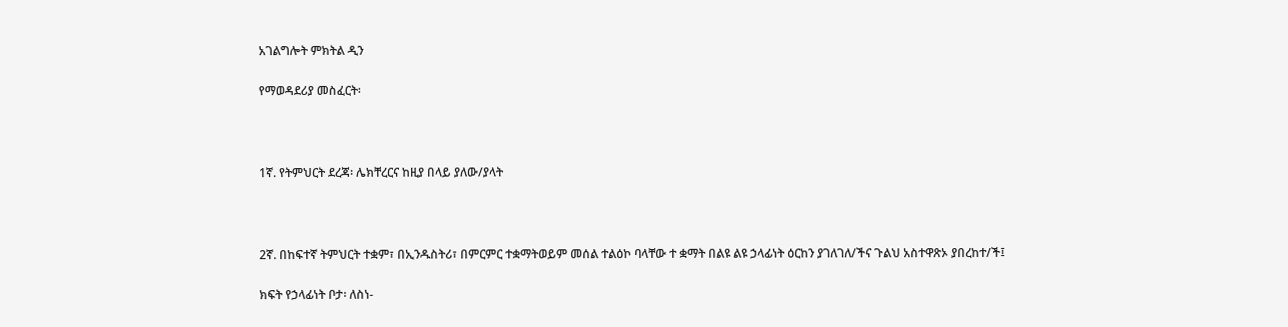አገልግሎት ምክትል ዲን

የማወዳደሪያ መስፈርት፡



1ኛ. የትምህርት ደረጃ፡ ሌክቸረርና ከዚያ በላይ ያለው/ያላት



2ኛ. በከፍተኛ ትምህርት ተቋም፣ በኢንዱስትሪ፣ በምርምር ተቋማትወይም መሰል ተልዕኮ ባላቸው ተ ቋማት በልዩ ልዩ ኃላፊነት ዕርከን ያገለገለ/ችና ጉልህ አስተዋጽኦ ያበረከተ/ች፤

ክፍት የኃላፊነት ቦታ፡ ለስነ-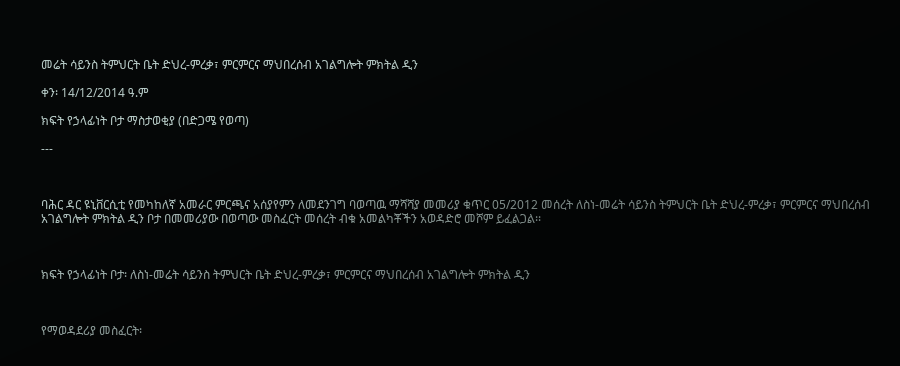መሬት ሳይንስ ትምህርት ቤት ድህረ-ምረቃ፣ ምርምርና ማህበረሰብ አገልግሎት ምክትል ዲን

ቀን፡ 14/12/2014 ዓ.ም

ክፍት የኃላፊነት ቦታ ማስታወቂያ (በድጋሜ የወጣ)

---



ባሕር ዳር ዩኒቨርሲቲ የመካከለኛ አመራር ምርጫና አሰያየምን ለመደንገግ ባወጣዉ ማሻሻያ መመሪያ ቁጥር 05/2012 መሰረት ለስነ-መሬት ሳይንስ ትምህርት ቤት ድህረ-ምረቃ፣ ምርምርና ማህበረሰብ አገልግሎት ምክትል ዲን ቦታ በመመሪያው በወጣው መስፈርት መሰረት ብቁ አመልካቾችን አወዳድሮ መሾም ይፈልጋል፡፡



ክፍት የኃላፊነት ቦታ፡ ለስነ-መሬት ሳይንስ ትምህርት ቤት ድህረ-ምረቃ፣ ምርምርና ማህበረሰብ አገልግሎት ምክትል ዲን



የማወዳደሪያ መስፈርት፡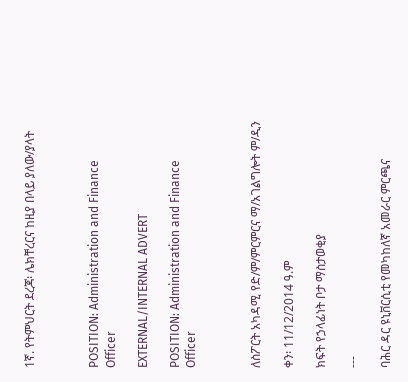1ኛ. የትምህርት ደረጃ፡ ሌክቸረርና ከዚያ በላይ ያለው/ያላት



POSITION: Administration and Finance Officer

EXTERNAL/INTERNAL ADVERT

POSITION: Administration and Finance Officer



ለስፖርት አካዳሚ የድ/ም/ምርምርና ማ/አገልግሎት ም/ዲን

ቀን፡ 11/12/2014 ዓ.ም

ክፍት የኃላፊነት ቦታ ማስታወቂያ

---

ባሕር ዳር ዩኒቨርሲቲ የመካከለኛ አመራር ምርጫና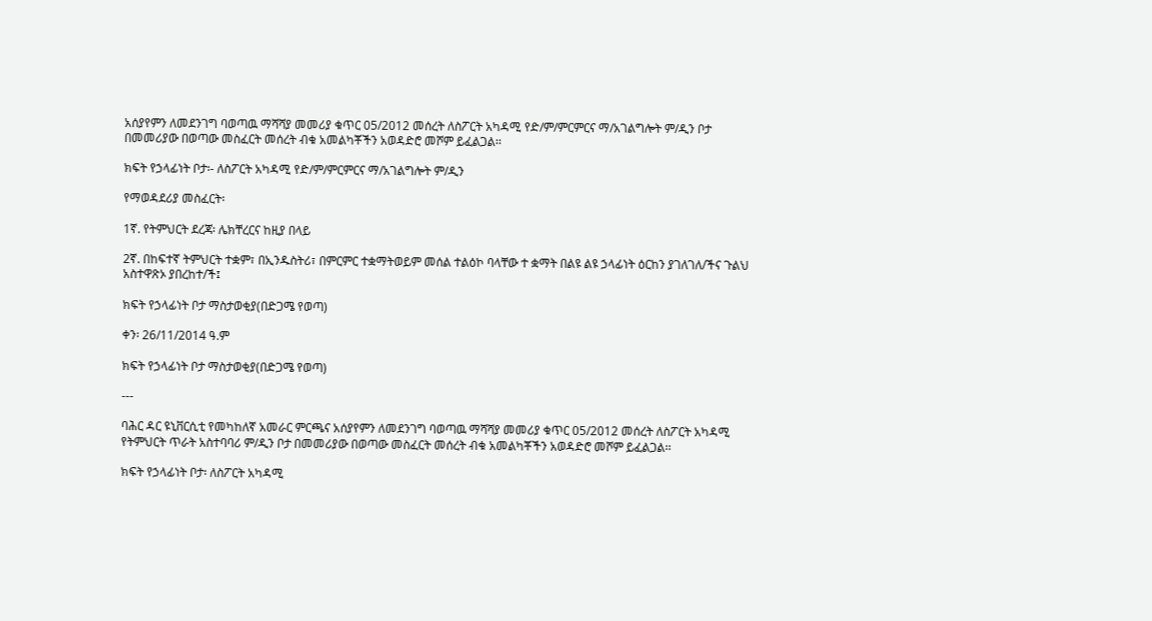አሰያየምን ለመደንገግ ባወጣዉ ማሻሻያ መመሪያ ቁጥር 05/2012 መሰረት ለስፖርት አካዳሚ የድ/ም/ምርምርና ማ/አገልግሎት ም/ዲን ቦታ በመመሪያው በወጣው መስፈርት መሰረት ብቁ አመልካቾችን አወዳድሮ መሾም ይፈልጋል፡፡

ክፍት የኃላፊነት ቦታ፡- ለስፖርት አካዳሚ የድ/ም/ምርምርና ማ/አገልግሎት ም/ዲን

የማወዳደሪያ መስፈርት፡

1ኛ. የትምህርት ደረጃ፡ ሌክቸረርና ከዚያ በላይ

2ኛ. በከፍተኛ ትምህርት ተቋም፣ በኢንዱስትሪ፣ በምርምር ተቋማትወይም መሰል ተልዕኮ ባላቸው ተ ቋማት በልዩ ልዩ ኃላፊነት ዕርከን ያገለገለ/ችና ጉልህ አስተዋጽኦ ያበረከተ/ች፤

ክፍት የኃላፊነት ቦታ ማስታወቂያ(በድጋሜ የወጣ)

ቀን፡ 26/11/2014 ዓ.ም

ክፍት የኃላፊነት ቦታ ማስታወቂያ(በድጋሜ የወጣ)

---

ባሕር ዳር ዩኒቨርሲቲ የመካከለኛ አመራር ምርጫና አሰያየምን ለመደንገግ ባወጣዉ ማሻሻያ መመሪያ ቁጥር 05/2012 መሰረት ለስፖርት አካዳሚ የትምህርት ጥራት አስተባባሪ ም/ዲን ቦታ በመመሪያው በወጣው መስፈርት መሰረት ብቁ አመልካቾችን አወዳድሮ መሾም ይፈልጋል፡፡

ክፍት የኃላፊነት ቦታ፡ ለስፖርት አካዳሚ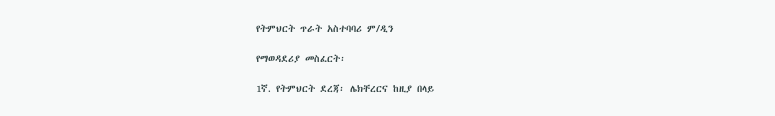የትምህርት ጥራት አስተባባሪ ም/ዲን

የማወዳደሪያ መስፈርት፡

1ኛ. የትምህርት ደረጃ፡ ሌክቸረርና ከዚያ በላይ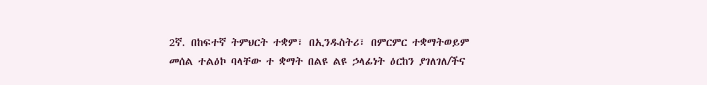2ኛ. በከፍተኛ ትምህርት ተቋም፣ በኢንዱስትሪ፣ በምርምር ተቋማትወይም መሰል ተልዕኮ ባላቸው ተ ቋማት በልዩ ልዩ ኃላፊነት ዕርከን ያገለገለ/ችና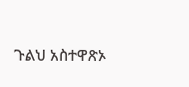ጉልህ አስተዋጽኦ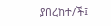ያበረከተ/ች፤